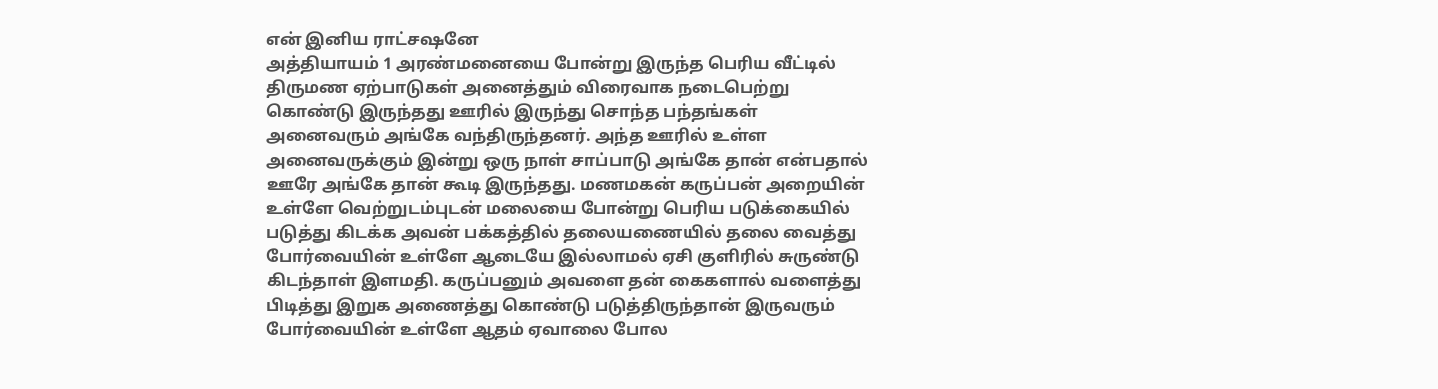என் இனிய ராட்சஷனே
அத்தியாயம் 1 அரண்மனையை போன்று இருந்த பெரிய வீட்டில் திருமண ஏற்பாடுகள் அனைத்தும் விரைவாக நடைபெற்று கொண்டு இருந்தது ஊரில் இருந்து சொந்த பந்தங்கள் அனைவரும் அங்கே வந்திருந்தனர். அந்த ஊரில் உள்ள அனைவருக்கும் இன்று ஒரு நாள் சாப்பாடு அங்கே தான் என்பதால் ஊரே அங்கே தான் கூடி இருந்தது. மணமகன் கருப்பன் அறையின் உள்ளே வெற்றுடம்புடன் மலையை போன்று பெரிய படுக்கையில் படுத்து கிடக்க அவன் பக்கத்தில் தலையணையில் தலை வைத்து போர்வையின் உள்ளே ஆடையே இல்லாமல் ஏசி குளிரில் சுருண்டு கிடந்தாள் இளமதி. கருப்பனும் அவளை தன் கைகளால் வளைத்து பிடித்து இறுக அணைத்து கொண்டு படுத்திருந்தான் இருவரும் போர்வையின் உள்ளே ஆதம் ஏவாலை போல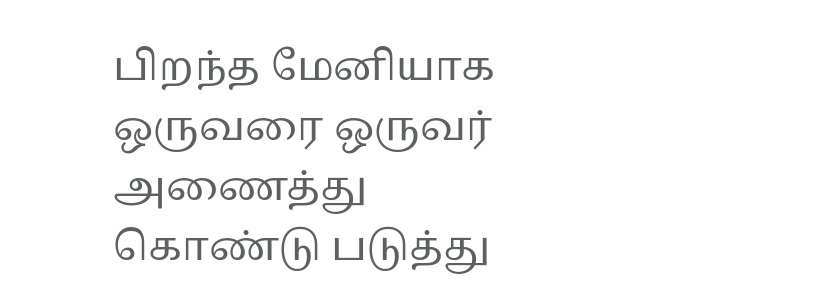பிறந்த மேனியாக ஒருவரை ஒருவர் அணைத்து கொண்டு படுத்து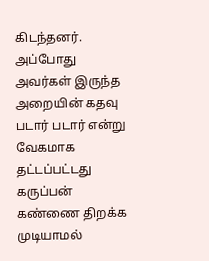கிடந்தனர். அப்போது அவர்கள் இருந்த அறையின் கதவு படார் படார் என்று வேகமாக தட்டப்பட்டது கருப்பன் கண்ணை திறக்க முடியாமல்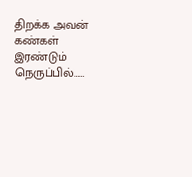திறக்க அவன் கண்கள் இரண்டும் நெருப்பில்……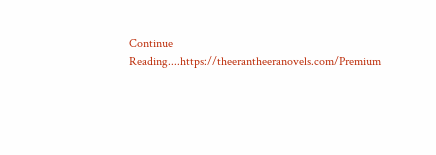Continue Reading....https://theerantheeranovels.com/Premium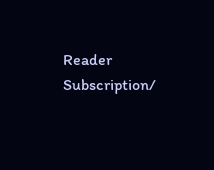Reader Subscription/